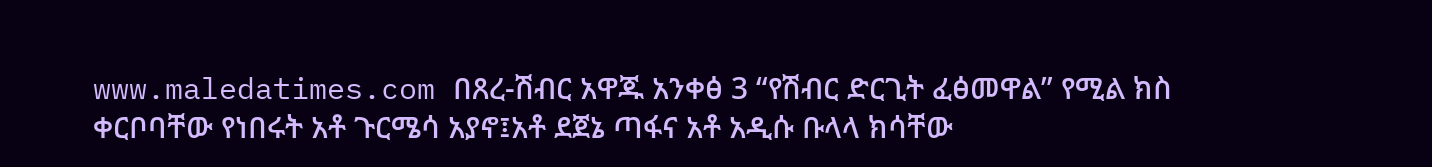www.maledatimes.com በጸረ-ሽብር አዋጁ አንቀፅ 3 “የሽብር ድርጊት ፈፅመዋል” የሚል ክስ ቀርቦባቸው የነበሩት አቶ ጉርሜሳ አያኖ፤አቶ ደጀኔ ጣፋና አቶ አዲሱ ቡላላ ክሳቸው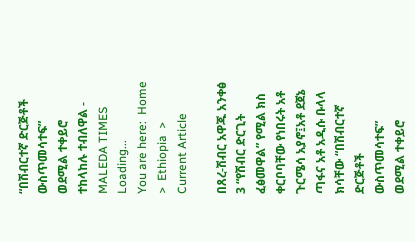“በሽብርተኛ ድርጅቶች ውስጥመሳተፍ” ወደሚል ተቀይሮ ተከላከሉ ተብለዋል - MALEDA TIMES
Loading...
You are here:  Home  >  Ethiopia  >  Current Article

በጸረ-ሽብር አዋጁ አንቀፅ 3 “የሽብር ድርጊት ፈፅመዋል” የሚል ክስ ቀርቦባቸው የነበሩት አቶ ጉርሜሳ አያኖ፤አቶ ደጀኔ ጣፋና አቶ አዲሱ ቡላላ ክሳቸው “በሽብርተኛ ድርጅቶች ውስጥመሳተፍ” ወደሚል ተቀይሮ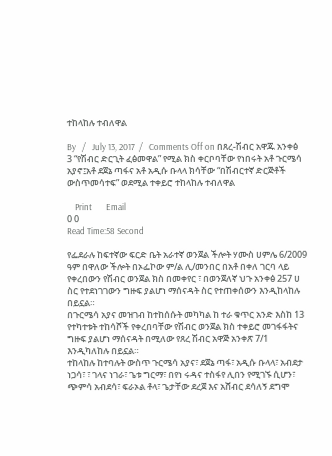ተከላከሉ ተብለዋል

By   /   July 13, 2017  /   Comments Off on በጸረ-ሽብር አዋጁ አንቀፅ 3 “የሽብር ድርጊት ፈፅመዋል” የሚል ክስ ቀርቦባቸው የነበሩት አቶ ጉርሜሳ አያኖ፤አቶ ደጀኔ ጣፋና አቶ አዲሱ ቡላላ ክሳቸው “በሽብርተኛ ድርጅቶች ውስጥመሳተፍ” ወደሚል ተቀይሮ ተከላከሉ ተብለዋል

    Print       Email
0 0
Read Time:58 Second

የፌደራሉ ከፍተኛው ፍርድ ቤት አራተኛ ወንጀል ችሎት ሃሙስ ሀምሌ 6/2009 ዓም በዋለው ችሎት በኦፌኮው ም/ል ሊ/መንበር በአቶ በቀለ ገርባ ላይ የቀረበውን የሽብር ወንጀል ክስ በመቀየር ፣ በወንጀለኛ ህጉ አንቀፅ 257 ሀ ስር የተደነገገውን ግዙፍ ያልሆነ ማሰናዳት ስር የተጠቀሰውን እንዲከላከሉ በይኗል።
በጉርሜሳ አያና መዝገብ ከተከሰሱት መካካል ከ ተራ ቁጥር አንድ እስከ 13 የተካተቱት ተከሳሾች የቀረበባቸው የሽብር ወንጀል ክስ ተቀይሮ መገፋፋትና ግዙፍ ያልሆነ ማሰናዳት በሚለው የጸረ ሽብር አዋጅ አንቀጽ 7/1 እንዲካለከሉ በይኗል።
ተከላከሉ ከተባሉት ውስጥ ጉርሜሳ አያና፣ ደጀኔ ጣፋ፣ አዲሱ ቡላላ፣ አብደታ ነጋሳ፣ ፣ ገላና ነገራ፣ ጌቱ ግርማ፣ በየነ ሩዳና ተስፋየ ሊበን የሚገኙ ሲሆን፣ ጭምሳ አብደሳ፣ ፍራኦል ቶላ፣ ጌታቸው ደረጀ እና አሸብር ደሳለኝ ደግሞ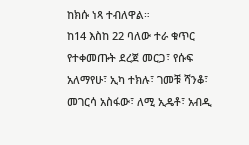ከክሱ ነጻ ተብለዋል።
ከ14 እስከ 22 ባለው ተራ ቁጥር የተቀመጡት ደረጀ መርጋ፣ የሱፍ አለማየሁ፣ ኢካ ተክሉ፣ ገመቹ ሻንቆ፣ መገርሳ አስፋው፣ ለሚ ኢዴቶ፣ አብዲ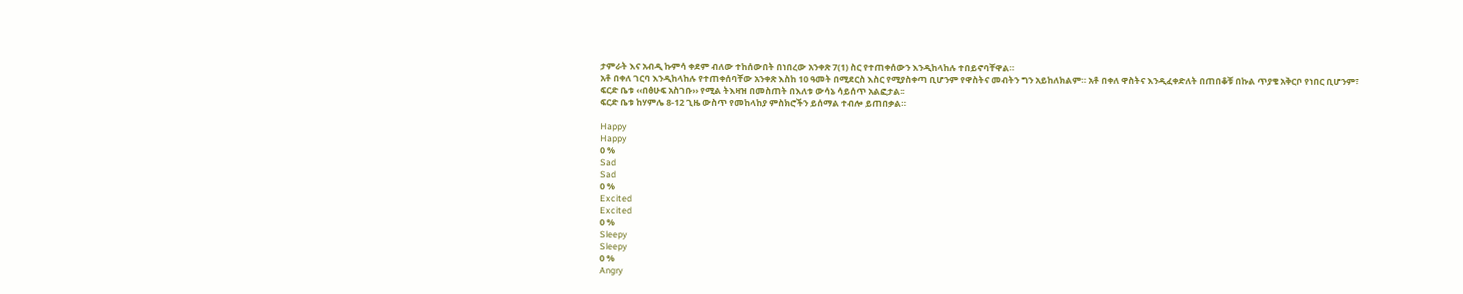ታምራት እና አብዲ ኩምሳ ቀደም ብለው ተከሰውበት በነበረው አንቀጽ 7(1) ስር የተጠቀሰውን እንዲከላከሉ ተበይኖባቸዋል።
አቶ በቀለ ገርባ እንዲከላከሉ የተጠቀሰባቸው አንቀጽ እስከ 10 ዓመት በሚደርስ እስር የሚያስቀጣ ቢሆንም የዋስትና መብትን ግን አይከለክልም። አቶ በቀለ ዋስትና እንዲፈቀድለት በጠበቆቹ በኩል ጥያቄ አቅርቦ የነበር ቢሆንም፣ ፍርድ ቤቱ ‹‹በፅሁፍ አስገቡ›› የሚል ትእዛዝ በመስጠት በእለቱ ውሳኔ ሳይሰጥ አልፎታል፡፡
ፍርድ ቤቱ ከሃምሌ 8-12 ጊዜ ውስጥ የመከላከያ ምስክሮችን ይሰማል ተብሎ ይጠበቃል።

Happy
Happy
0 %
Sad
Sad
0 %
Excited
Excited
0 %
Sleepy
Sleepy
0 %
Angry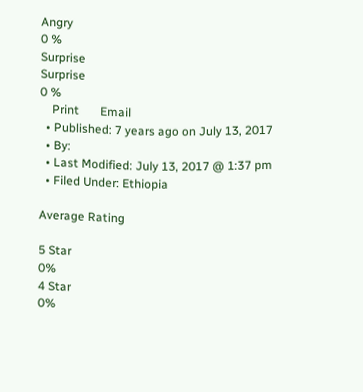Angry
0 %
Surprise
Surprise
0 %
    Print       Email
  • Published: 7 years ago on July 13, 2017
  • By:
  • Last Modified: July 13, 2017 @ 1:37 pm
  • Filed Under: Ethiopia

Average Rating

5 Star
0%
4 Star
0%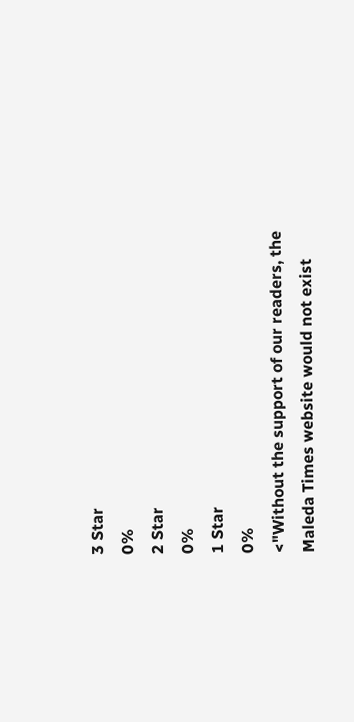3 Star
0%
2 Star
0%
1 Star
0%
<"Without the support of our readers, the Maleda Times website would not exist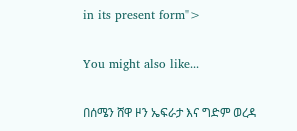in its present form">

You might also like...

በሰሜን ሸዋ ዞን ኤፍራታ እና ግድም ወረዳ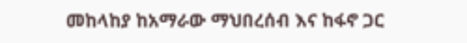መከላከያ ከአማራው ማህበረሰብ እና ከፋኖ ጋር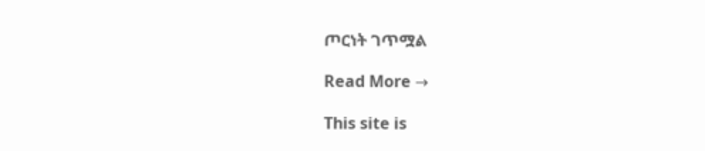ጦርነት ገጥሟል

Read More →

This site is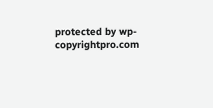protected by wp-copyrightpro.com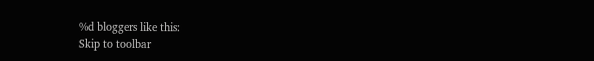%d bloggers like this:
Skip to toolbar